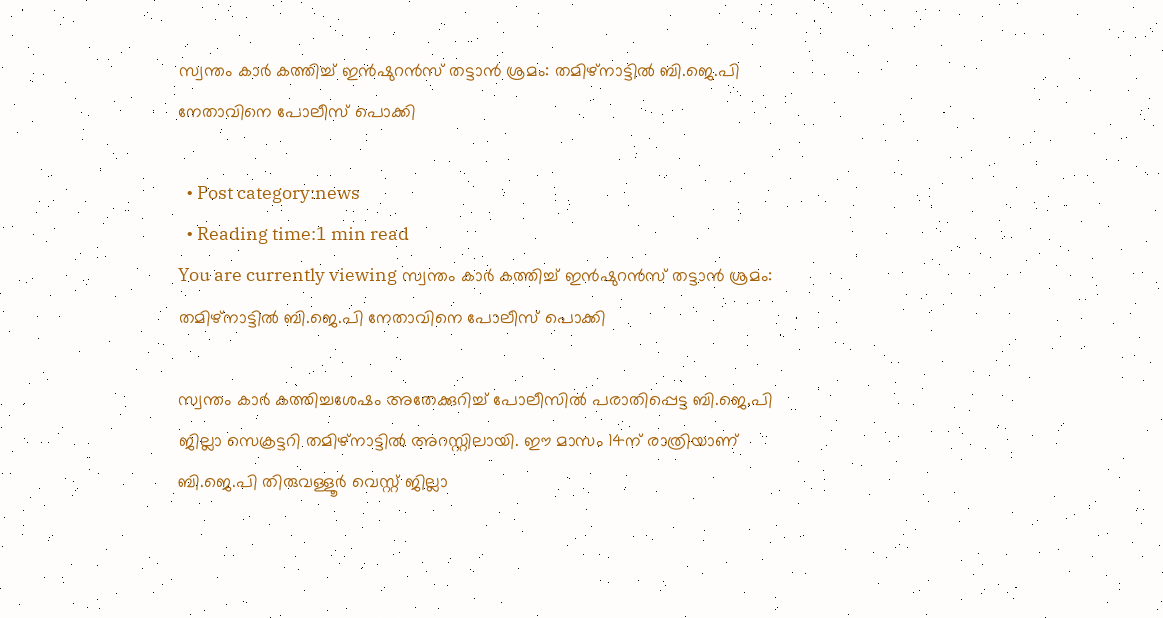സ്വന്തം കാര്‍ കത്തിച്ച് ഇന്‍ഷുറന്‍സ് തട്ടാന്‍ ശ്രമം: തമിഴ്‌നാട്ടില്‍ ബി.ജെ.പി നേതാവിനെ പോലീസ് പൊക്കി

  • Post category:news
  • Reading time:1 min read
You are currently viewing സ്വന്തം കാര്‍ കത്തിച്ച് ഇന്‍ഷുറന്‍സ് തട്ടാന്‍ ശ്രമം: തമിഴ്‌നാട്ടില്‍ ബി.ജെ.പി നേതാവിനെ പോലീസ് പൊക്കി

സ്വന്തം കാര്‍ കത്തിച്ചശേഷം അതേക്കുറിച്ച് പോലീസില്‍ പരാതിപ്പെട്ട ബി.ജെ.പി ജില്ലാ സെക്രട്ടറി തമിഴ്നാട്ടില്‍ അറസ്റ്റിലായി. ഈ മാസം 14ന് രാത്രിയാണ് ബി.ജെ.പി തിരുവള്ളൂര്‍ വെസ്റ്റ് ജില്ലാ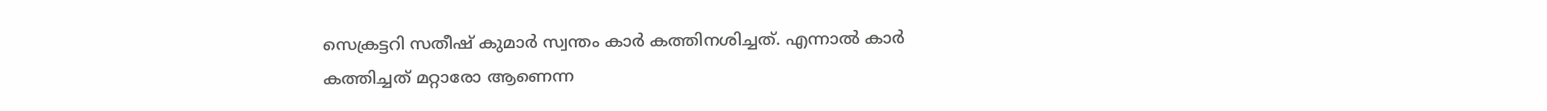സെക്രട്ടറി സതീഷ് കുമാര്‍ സ്വന്തം കാര്‍ കത്തിനശിച്ചത്. എന്നാല്‍ കാര്‍ കത്തിച്ചത് മറ്റാരോ ആണെന്ന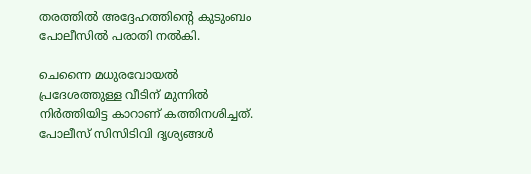തരത്തില്‍ അദ്ദേഹത്തിന്റെ കുടുംബം പോലീസില്‍ പരാതി നല്‍കി.

ചെന്നൈ മധുരവോയല്‍ പ്രദേശത്തുള്ള വീടിന് മുന്നില്‍ നിര്‍ത്തിയിട്ട കാറാണ് കത്തിനശിച്ചത്. പോലീസ് സിസിടിവി ദൃശ്യങ്ങള്‍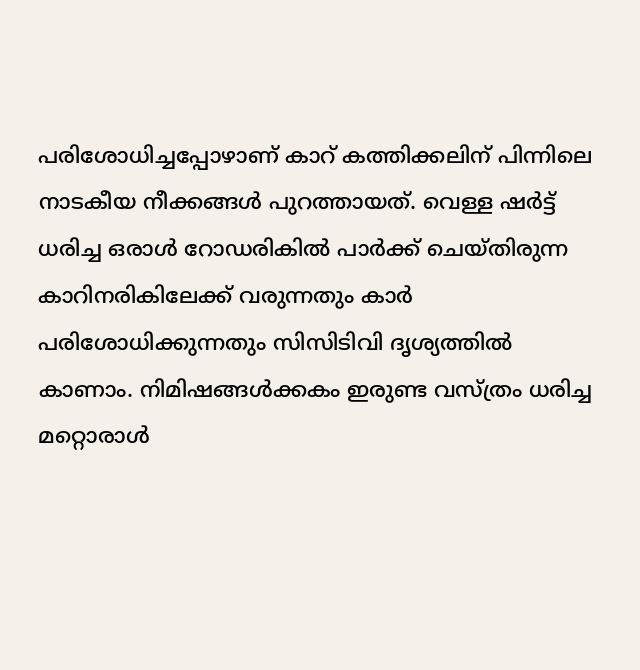പരിശോധിച്ചപ്പോഴാണ് കാറ് കത്തിക്കലിന് പിന്നിലെ നാടകീയ നീക്കങ്ങള്‍ പുറത്തായത്. വെള്ള ഷര്‍ട്ട് ധരിച്ച ഒരാള്‍ റോഡരികില്‍ പാര്‍ക്ക് ചെയ്തിരുന്ന കാറിനരികിലേക്ക് വരുന്നതും കാര്‍ പരിശോധിക്കുന്നതും സിസിടിവി ദൃശ്യത്തില്‍ കാണാം. നിമിഷങ്ങള്‍ക്കകം ഇരുണ്ട വസ്ത്രം ധരിച്ച മറ്റൊരാള്‍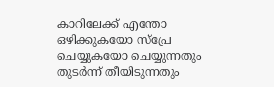കാറിലേക്ക് എന്തോ ഒഴിക്കുകയോ സ്പ്രേ ചെയ്യുകയോ ചെയ്യുന്നതും തുടര്‍ന്ന് തീയിടുന്നതും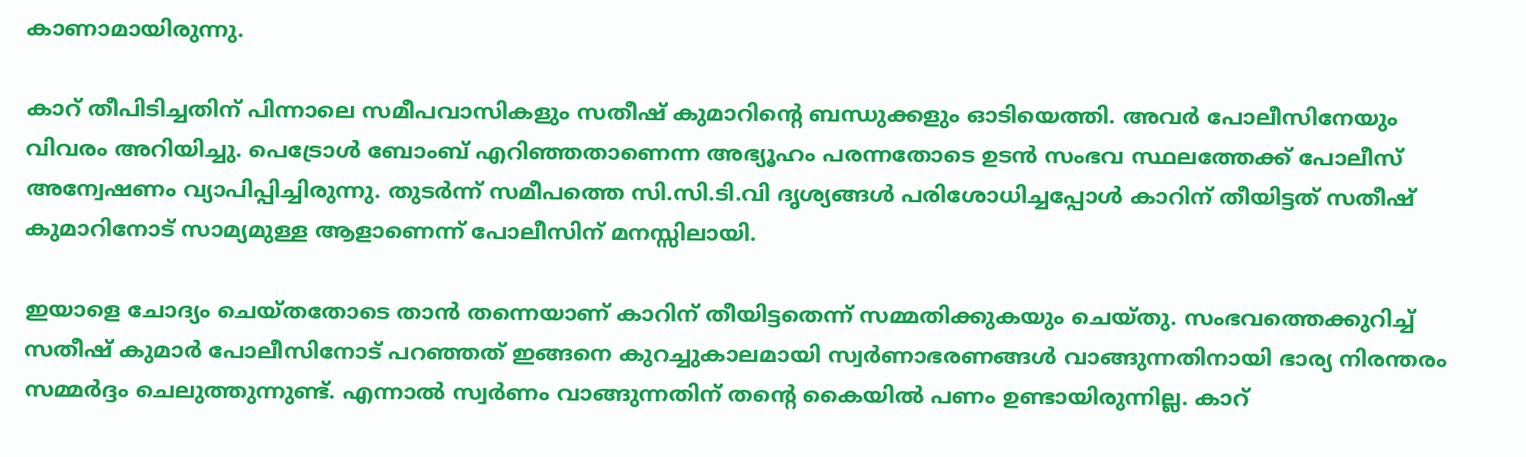കാണാമായിരുന്നു.

കാറ് തീപിടിച്ചതിന് പിന്നാലെ സമീപവാസികളും സതീഷ് കുമാറിൻ്റെ ബന്ധുക്കളും ഓടിയെത്തി. അവര്‍ പോലീസിനേയും വിവരം അറിയിച്ചു. പെട്രോള്‍ ബോംബ് എറിഞ്ഞതാണെന്ന അഭ്യൂഹം പരന്നതോടെ ഉടന്‍ സംഭവ സ്ഥലത്തേക്ക് പോലീസ് അന്വേഷണം വ്യാപിപ്പിച്ചിരുന്നു. തുടര്‍ന്ന് സമീപത്തെ സി.സി.ടി.വി ദൃശ്യങ്ങള്‍ പരിശോധിച്ചപ്പോള്‍ കാറിന് തീയിട്ടത് സതീഷ് കുമാറിനോട് സാമ്യമുള്ള ആളാണെന്ന് പോലീസിന് മനസ്സിലായി.

ഇയാളെ ചോദ്യം ചെയ്തതോടെ താന്‍ തന്നെയാണ് കാറിന് തീയിട്ടതെന്ന് സമ്മതിക്കുകയും ചെയ്തു. സംഭവത്തെക്കുറിച്ച് സതീഷ് കുമാര്‍ പോലീസിനോട് പറഞ്ഞത് ഇങ്ങനെ കുറച്ചുകാലമായി സ്വര്‍ണാഭരണങ്ങള്‍ വാങ്ങുന്നതിനായി ഭാര്യ നിരന്തരം സമ്മര്‍ദ്ദം ചെലുത്തുന്നുണ്ട്. എന്നാല്‍ സ്വര്‍ണം വാങ്ങുന്നതിന് തൻ്റെ കൈയില്‍ പണം ഉണ്ടായിരുന്നില്ല. കാറ്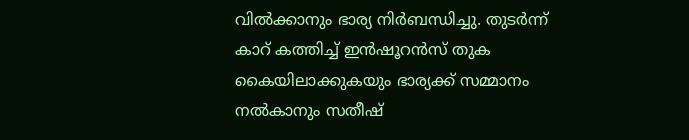വില്‍ക്കാനും ഭാര്യ നിര്‍ബന്ധിച്ചു. തുടര്‍ന്ന് കാറ് കത്തിച്ച് ഇന്‍ഷൂറന്‍സ് തുക കൈയിലാക്കുകയും ഭാര്യക്ക് സമ്മാനം നല്‍കാനും സതീഷ്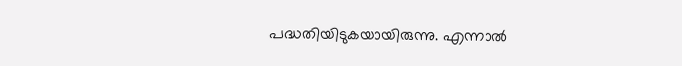പദ്ധതിയിടുകയായിരുന്നു. എന്നാല്‍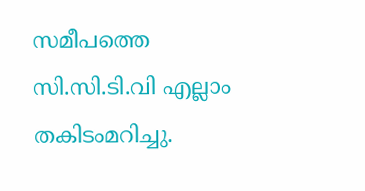സമീപത്തെ സി.സി.ടി.വി എല്ലാം തകിടംമറിച്ചു.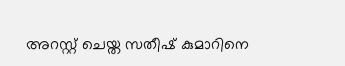അറസ്റ്റ് ചെയ്ത സതീഷ് കുമാറിനെ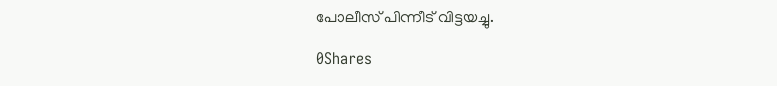പോലീസ് പിന്നീട് വിട്ടയച്ചു.

0Shares